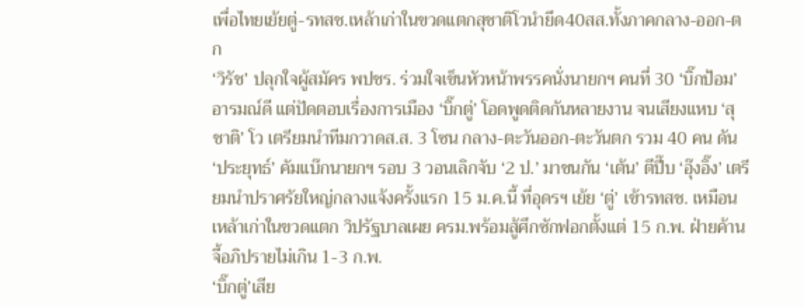เพื่อไทยเย้ยตู่-รทสช.เหล้าเก่าในขวดแตกสุชาติโวนำยึด40สส.ทั้งภาคกลาง-ออก-ตก
‘วิรัช’ ปลุกใจผู้สมัคร พปชร. ร่วมใจเข็นหัวหน้าพรรคนั่งนายกฯ คนที่ 30 ‘บิ๊กป้อม’ อารมณ์ดี แต่ปัดตอบเรื่องการเมือง ‘บิ๊กตู่’ โอดพูดติดกันหลายงาน จนเสียงแหบ ‘สุชาติ’ โว เตรียมนำทีมกวาดส.ส. 3 โซน กลาง-ตะวันออก-ตะวันตก รวม 40 คน ดัน ‘ประยุทธ์’ คัมแบ๊กนายกฯ รอบ 3 วอนเลิกจับ ‘2 ป.’ มาชนกัน ‘เต้น’ ตีปี๊บ ‘อุ๊งอิ๊ง’ เตรียมนำปราศรัยใหญ่กลางแจ้งครั้งแรก 15 ม.ค.นี้ ที่อุดรฯ เย้ย ‘ตู่’ เข้ารทสช. เหมือนเหล้าเก่าในขวดแตก วิปรัฐบาลเผย ครม.พร้อมสู้ศึกซักฟอกตั้งแต่ 15 ก.พ. ฝ่ายค้านจี้อภิปรายไม่เกิน 1-3 ก.พ.
‘บิ๊กตู่’เสีย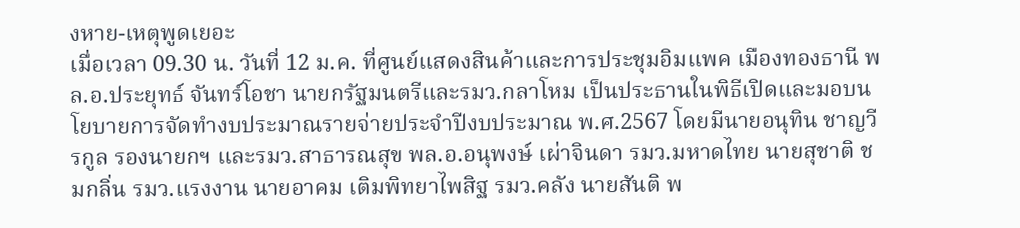งหาย-เหตุพูดเยอะ
เมื่อเวลา 09.30 น. วันที่ 12 ม.ค. ที่ศูนย์แสดงสินค้าและการประชุมอิมแพค เมืองทองธานี พล.อ.ประยุทธ์ จันทร์โอชา นายกรัฐมนตรีและรมว.กลาโหม เป็นประธานในพิธีเปิดและมอบนโยบายการจัดทำงบประมาณรายจ่ายประจำปีงบประมาณ พ.ศ.2567 โดยมีนายอนุทิน ชาญวีรกูล รองนายกฯ และรมว.สาธารณสุข พล.อ.อนุพงษ์ เผ่าจินดา รมว.มหาดไทย นายสุชาติ ชมกลิ่น รมว.แรงงาน นายอาคม เติมพิทยาไพสิฐ รมว.คลัง นายสันติ พ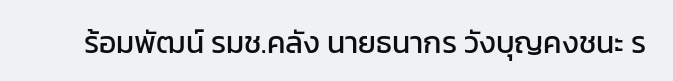ร้อมพัฒน์ รมช.คลัง นายธนากร วังบุญคงชนะ ร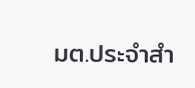มต.ประจำสำ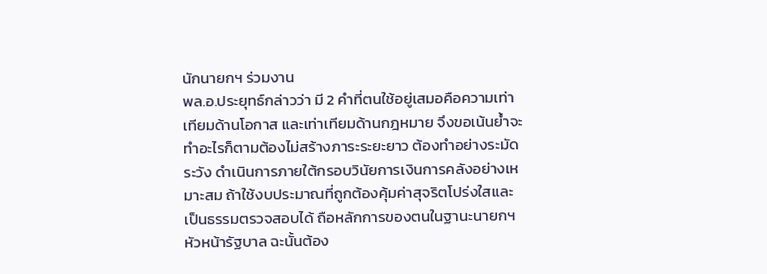นักนายกฯ ร่วมงาน
พล.อ.ประยุทธ์กล่าวว่า มี 2 คำที่ตนใช้อยู่เสมอคือความเท่าเทียมด้านโอกาส และเท่าเทียมด้านกฎหมาย จึงขอเน้นย้ำจะทำอะไรก็ตามต้องไม่สร้างภาระระยะยาว ต้องทำอย่างระมัดระวัง ดำเนินการภายใต้กรอบวินัยการเงินการคลังอย่างเหมาะสม ถ้าใช้งบประมาณที่ถูกต้องคุ้มค่าสุจริตโปร่งใสและเป็นธรรมตรวจสอบได้ ถือหลักการของตนในฐานะนายกฯ หัวหน้ารัฐบาล ฉะนั้นต้อง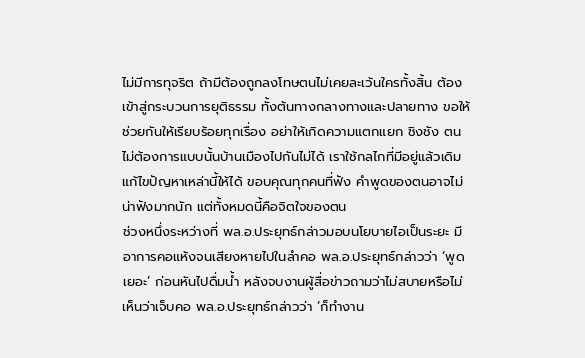ไม่มีการทุจริต ถ้ามีต้องถูกลงโทษตนไม่เคยละเว้นใครทั้งสิ้น ต้องเข้าสู่กระบวนการยุติธรรม ทั้งต้นทางกลางทางและปลายทาง ขอให้ช่วยกันให้เรียบร้อยทุกเรื่อง อย่าให้เกิดความแตกแยก ชิงชัง ตนไม่ต้องการแบบนั้นบ้านเมืองไปกันไม่ได้ เราใช้กลไกที่มีอยู่แล้วเดิมแก้ไขปัญหาเหล่านี้ให้ได้ ขอบคุณทุกคนที่ฟัง คำพูดของตนอาจไม่น่าฟังมากนัก แต่ทั้งหมดนี้คือจิตใจของตน
ช่วงหนึ่งระหว่างที่ พล.อ.ประยุทธ์กล่าวมอบนโยบายไอเป็นระยะ มีอาการคอแห้งจนเสียงหายไปในลำคอ พล.อ.ประยุทธ์กล่าวว่า ‘พูดเยอะ’ ก่อนหันไปดื่มน้ำ หลังจบงานผู้สื่อข่าวถามว่าไม่สบายหรือไม่ เห็นว่าเจ็บคอ พล.อ.ประยุทธ์กล่าวว่า ‘ก็ทำงาน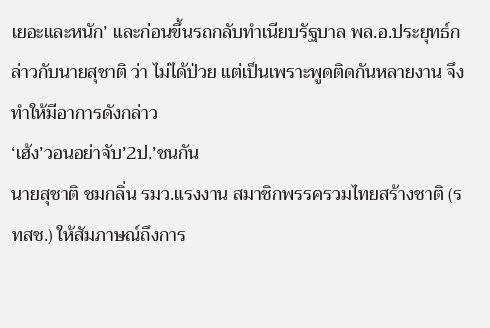เยอะและหนัก’ และก่อนขึ้นรถกลับทำเนียบรัฐบาล พล.อ.ประยุทธ์กล่าวกับนายสุชาติ ว่า ไม่ได้ป่วย แต่เป็นเพราะพูดติดกันหลายงาน จึงทำให้มีอาการดังกล่าว
‘เฮ้ง’วอนอย่าจับ’2ป.’ชนกัน
นายสุชาติ ชมกลิ่น รมว.แรงงาน สมาชิกพรรครวมไทยสร้างชาติ (รทสช.) ให้สัมภาษณ์ถึงการ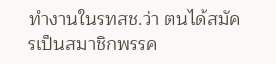ทำงานในรทสช.ว่า ตนได้สมัครเป็นสมาชิกพรรค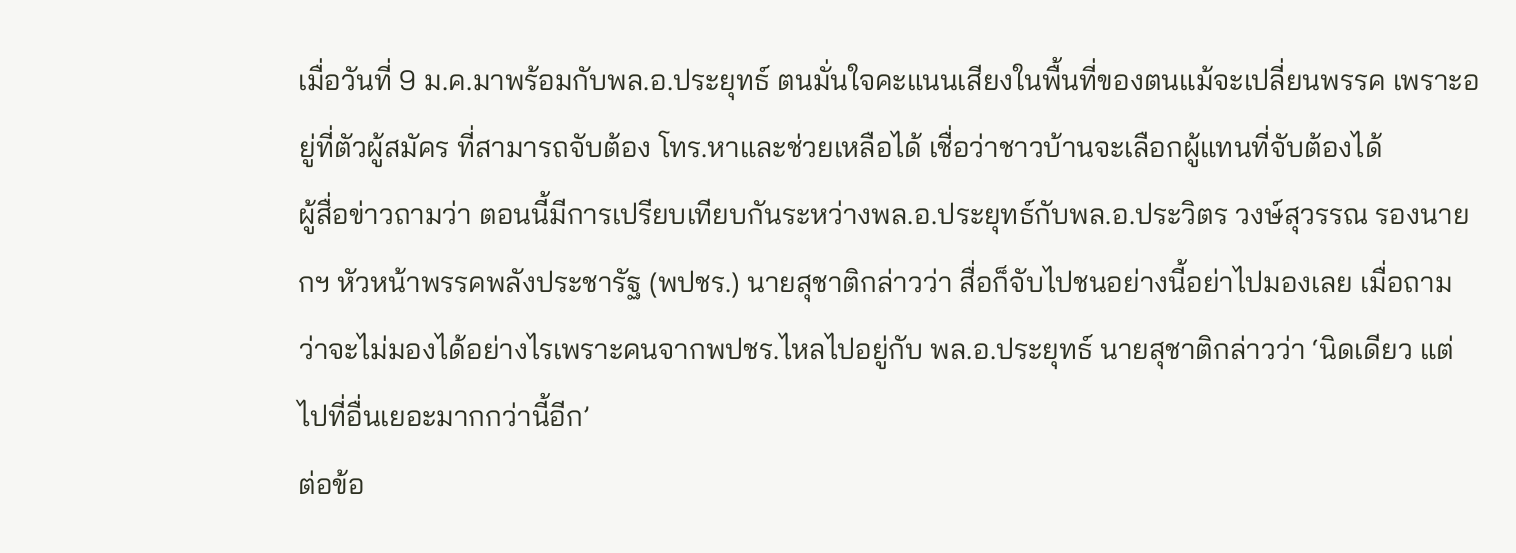เมื่อวันที่ 9 ม.ค.มาพร้อมกับพล.อ.ประยุทธ์ ตนมั่นใจคะแนนเสียงในพื้นที่ของตนแม้จะเปลี่ยนพรรค เพราะอยู่ที่ตัวผู้สมัคร ที่สามารถจับต้อง โทร.หาและช่วยเหลือได้ เชื่อว่าชาวบ้านจะเลือกผู้แทนที่จับต้องได้
ผู้สื่อข่าวถามว่า ตอนนี้มีการเปรียบเทียบกันระหว่างพล.อ.ประยุทธ์กับพล.อ.ประวิตร วงษ์สุวรรณ รองนายกฯ หัวหน้าพรรคพลังประชารัฐ (พปชร.) นายสุชาติกล่าวว่า สื่อก็จับไปชนอย่างนี้อย่าไปมองเลย เมื่อถามว่าจะไม่มองได้อย่างไรเพราะคนจากพปชร.ไหลไปอยู่กับ พล.อ.ประยุทธ์ นายสุชาติกล่าวว่า ‘นิดเดียว แต่ไปที่อื่นเยอะมากกว่านี้อีก’
ต่อข้อ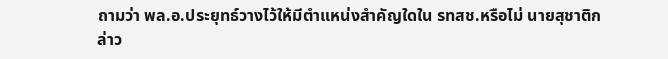ถามว่า พล.อ.ประยุทธ์วางไว้ให้มีตำแหน่งสำคัญใดใน รทสช.หรือไม่ นายสุชาติกล่าว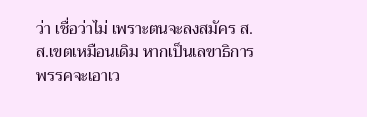ว่า เชื่อว่าไม่ เพราะตนจะลงสมัคร ส.ส.เขตเหมือนเดิม หากเป็นเลขาธิการพรรคจะเอาเว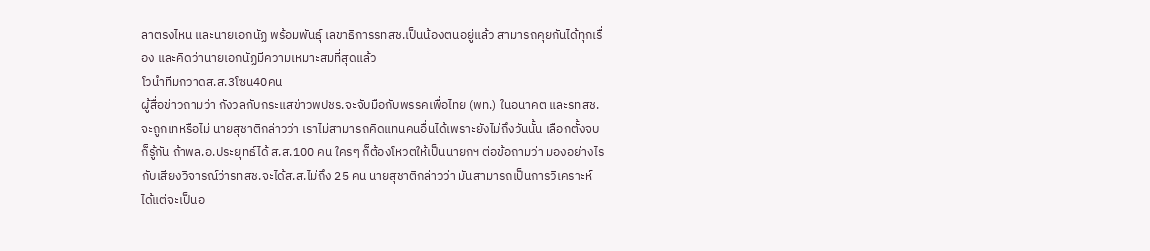ลาตรงไหน และนายเอกนัฏ พร้อมพันธุ์ เลขาธิการรทสช.เป็นน้องตนอยู่แล้ว สามารถคุยกันได้ทุกเรื่อง และคิดว่านายเอกนัฏมีความเหมาะสมที่สุดแล้ว
โวนำทีมกวาดส.ส.3โซน40คน
ผู้สื่อข่าวถามว่า กังวลกับกระแสข่าวพปชร.จะจับมือกับพรรคเพื่อไทย (พท.) ในอนาคต และรทสช.จะถูกเทหรือไม่ นายสุชาติกล่าวว่า เราไม่สามารถคิดแทนคนอื่นได้เพราะยังไม่ถึงวันนั้น เลือกตั้งจบก็รู้กัน ถ้าพล.อ.ประยุทธ์ได้ ส.ส.100 คน ใครๆ ก็ต้องโหวตให้เป็นนายกฯ ต่อข้อถามว่า มองอย่างไรกับเสียงวิจารณ์ว่ารทสช.จะได้ส.ส.ไม่ถึง 25 คน นายสุชาติกล่าวว่า มันสามารถเป็นการวิเคราะห์ได้แต่จะเป็นอ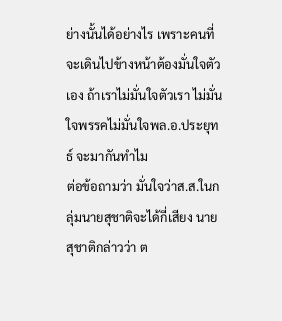ย่างนั้นได้อย่างไร เพราะคนที่จะเดินไปข้างหน้าต้องมั่นใจตัวเอง ถ้าเราไม่มั่นใจตัวเรา ไม่มั่นใจพรรคไม่มั่นใจพล.อ.ประยุทธ์ จะมากันทำไม
ต่อข้อถามว่า มั่นใจว่าส.ส.ในกลุ่มนายสุชาติจะได้กี่เสียง นายสุชาติกล่าวว่า ต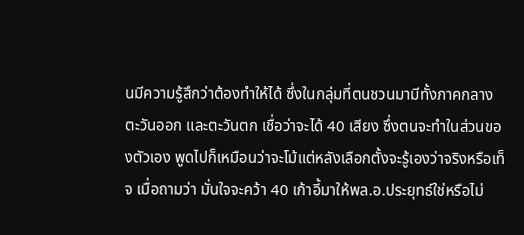นมีความรู้สึกว่าต้องทำให้ได้ ซึ่งในกลุ่มที่ตนชวนมามีทั้งภาคกลาง ตะวันออก และตะวันตก เชื่อว่าจะได้ 40 เสียง ซึ่งตนจะทำในส่วนของตัวเอง พูดไปก็เหมือนว่าจะโม้แต่หลังเลือกตั้งจะรู้เองว่าจริงหรือเท็จ เมื่อถามว่า มั่นใจจะคว้า 40 เก้าอี้มาให้พล.อ.ประยุทธ์ใช่หรือไม่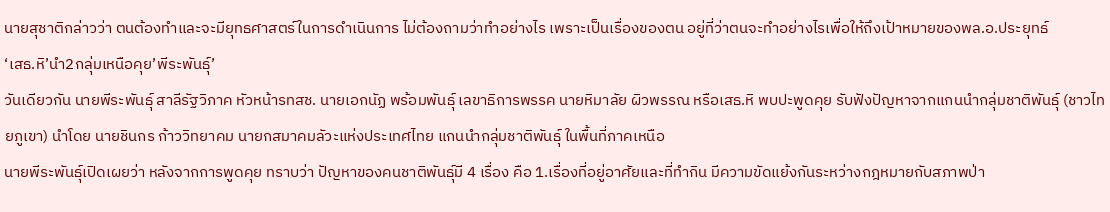นายสุชาติกล่าวว่า ตนต้องทำและจะมียุทธศาสตร์ในการดำเนินการ ไม่ต้องถามว่าทำอย่างไร เพราะเป็นเรื่องของตน อยู่ที่ว่าตนจะทำอย่างไรเพื่อให้ถึงเป้าหมายของพล.อ.ประยุทธ์
‘เสธ.หิ’นำ2กลุ่มเหนือคุย’พีระพันธุ์’
วันเดียวกัน นายพีระพันธุ์ สาลีรัฐวิภาค หัวหน้ารทสช. นายเอกนัฏ พร้อมพันธุ์ เลขาธิการพรรค นายหิมาลัย ผิวพรรณ หรือเสธ.หิ พบปะพูดคุย รับฟังปัญหาจากแกนนำกลุ่มชาติพันธุ์ (ชาวไทยภูเขา) นำโดย นายชินกร ก้าววิทยาคม นายกสมาคมลัวะแห่งประเทศไทย แกนนำกลุ่มชาติพันธุ์ ในพื้นที่ภาคเหนือ
นายพีระพันธุ์เปิดเผยว่า หลังจากการพูดคุย ทราบว่า ปัญหาของคนชาติพันธุ์มี 4 เรื่อง คือ 1.เรื่องที่อยู่อาศัยและที่ทำกิน มีความขัดแย้งกันระหว่างกฎหมายกับสภาพป่า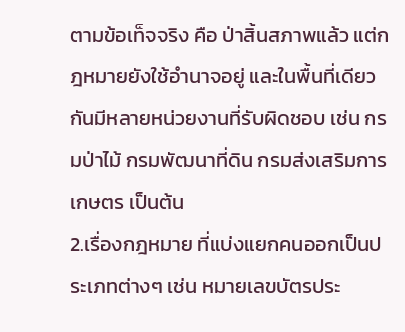ตามข้อเท็จจริง คือ ป่าสิ้นสภาพแล้ว แต่กฎหมายยังใช้อำนาจอยู่ และในพื้นที่เดียวกันมีหลายหน่วยงานที่รับผิดชอบ เช่น กรมป่าไม้ กรมพัฒนาที่ดิน กรมส่งเสริมการเกษตร เป็นต้น
2.เรื่องกฎหมาย ที่แบ่งแยกคนออกเป็นประเภทต่างๆ เช่น หมายเลขบัตรประ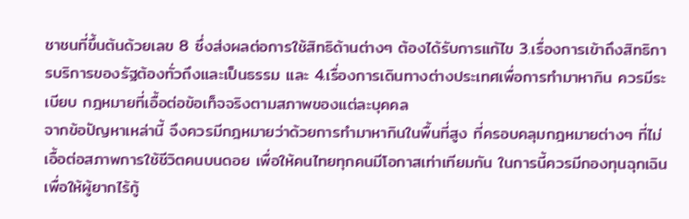ชาชนที่ขึ้นต้นด้วยเลข 8 ซึ่งส่งผลต่อการใช้สิทธิด้านต่างๆ ต้องได้รับการแก้ไข 3.เรื่องการเข้าถึงสิทธิการบริการของรัฐต้องทั่วถึงและเป็นธรรม และ 4.เรื่องการเดินทางต่างประเทศเพื่อการทำมาหากิน ควรมีระเบียบ กฎหมายที่เอื้อต่อข้อเท็จจริงตามสภาพของแต่ละบุคคล
จากข้อปัญหาเหล่านี้ จึงควรมีกฎหมายว่าด้วยการทำมาหากินในพื้นที่สูง ที่ครอบคลุมกฎหมายต่างๆ ที่ไม่เอื้อต่อสภาพการใช้ชีวิตคนบนดอย เพื่อให้คนไทยทุกคนมีโอกาสเท่าเทียมกัน ในการนี้ควรมีกองทุนฉุกเฉินเพื่อให้ผู้ยากไร้กู้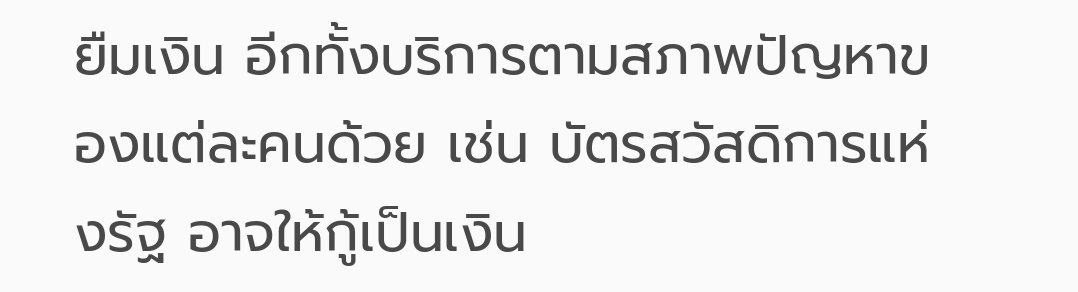ยืมเงิน อีกทั้งบริการตามสภาพปัญหาของแต่ละคนด้วย เช่น บัตรสวัสดิการแห่งรัฐ อาจให้กู้เป็นเงิน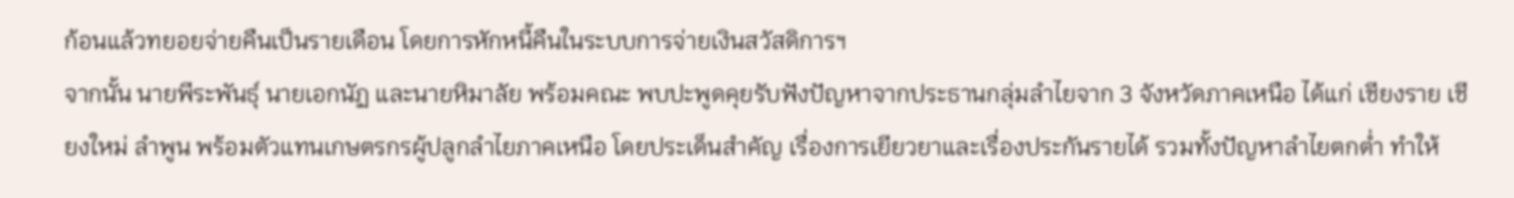ก้อนแล้วทยอยจ่ายคืนเป็นรายเดือน โดยการหักหนี้คืนในระบบการจ่ายเงินสวัสดิการฯ
จากนั้น นายพีระพันธุ์ นายเอกนัฏ และนายหิมาลัย พร้อมคณะ พบปะพูดคุยรับฟังปัญหาจากประธานกลุ่มลำไยจาก 3 จังหวัดภาคเหนือ ได้แก่ เชียงราย เชียงใหม่ ลำพูน พร้อมตัวแทนเกษตรกรผู้ปลูกลำไยภาคเหนือ โดยประเด็นสำคัญ เรื่องการเยียวยาและเรื่องประกันรายได้ รวมทั้งปัญหาลำไยตกต่ำ ทำให้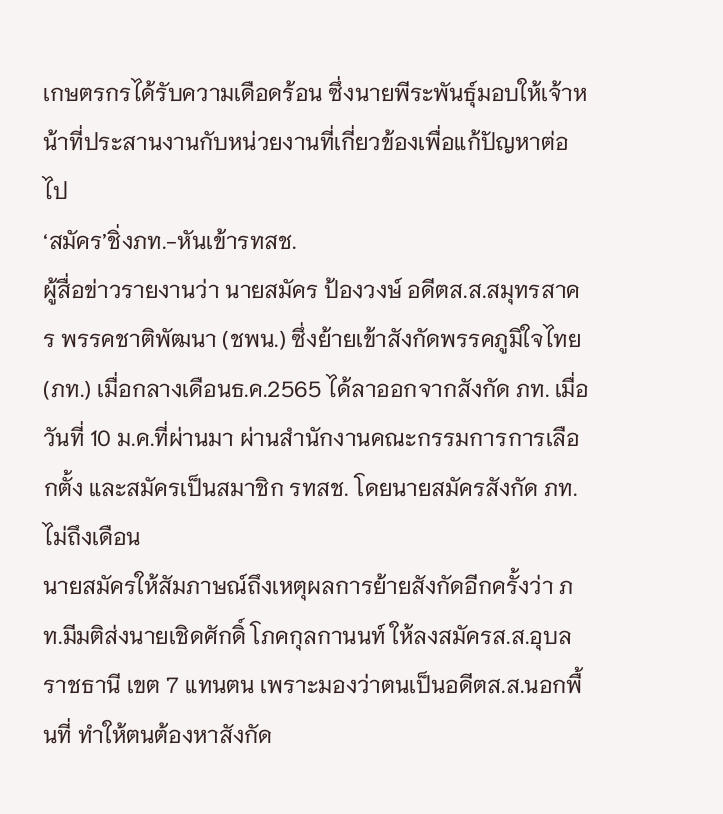เกษตรกรได้รับความเดือดร้อน ซึ่งนายพีระพันธุ์มอบให้เจ้าหน้าที่ประสานงานกับหน่วยงานที่เกี่ยวข้องเพื่อแก้ปัญหาต่อไป
‘สมัคร’ชิ่งภท.-หันเข้ารทสช.
ผู้สื่อข่าวรายงานว่า นายสมัคร ป้องวงษ์ อดีตส.ส.สมุทรสาคร พรรคชาติพัฒนา (ชพน.) ซึ่งย้ายเข้าสังกัดพรรคภูมิใจไทย (ภท.) เมื่อกลางเดือนธ.ค.2565 ได้ลาออกจากสังกัด ภท. เมื่อวันที่ 10 ม.ค.ที่ผ่านมา ผ่านสำนักงานคณะกรรมการการเลือกตั้ง และสมัครเป็นสมาชิก รทสช. โดยนายสมัครสังกัด ภท.ไม่ถึงเดือน
นายสมัครให้สัมภาษณ์ถึงเหตุผลการย้ายสังกัดอีกครั้งว่า ภท.มีมติส่งนายเชิดศักดิ์ โภคกุลกานนท์ ให้ลงสมัครส.ส.อุบลราชธานี เขต 7 แทนตน เพราะมองว่าตนเป็นอดีตส.ส.นอกพื้นที่ ทำให้ตนต้องหาสังกัด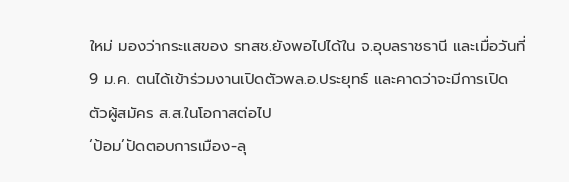ใหม่ มองว่ากระแสของ รทสช.ยังพอไปได้ใน จ.อุบลราชธานี และเมื่อวันที่ 9 ม.ค. ตนได้เข้าร่วมงานเปิดตัวพล.อ.ประยุทธ์ และคาดว่าจะมีการเปิดตัวผู้สมัคร ส.ส.ในโอกาสต่อไป
‘ป้อม’ปัดตอบการเมือง-ลุ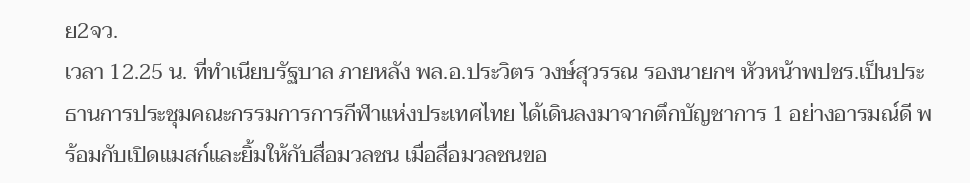ย2จว.
เวลา 12.25 น. ที่ทำเนียบรัฐบาล ภายหลัง พล.อ.ประวิตร วงษ์สุวรรณ รองนายกฯ หัวหน้าพปชร.เป็นประธานการประชุมคณะกรรมการการกีฬาแห่งประเทศไทย ได้เดินลงมาจากตึกบัญชาการ 1 อย่างอารมณ์ดี พร้อมกับเปิดแมสก์และยิ้มให้กับสื่อมวลชน เมื่อสื่อมวลชนขอ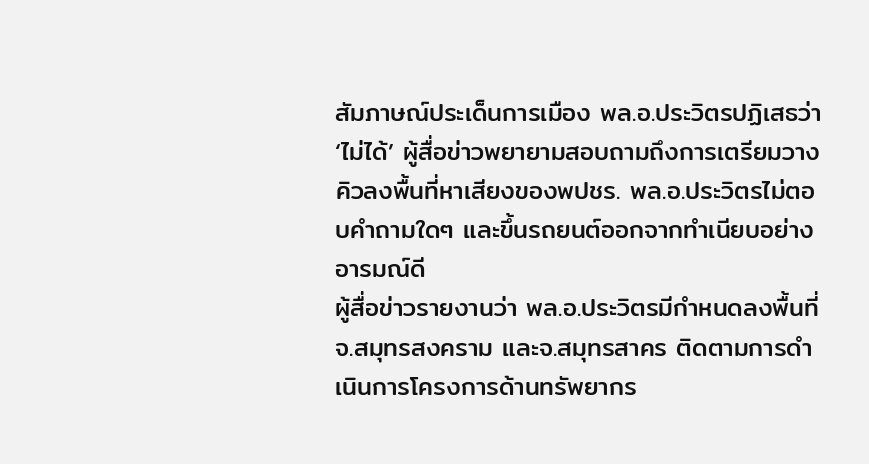สัมภาษณ์ประเด็นการเมือง พล.อ.ประวิตรปฏิเสธว่า ‘ไม่ได้’ ผู้สื่อข่าวพยายามสอบถามถึงการเตรียมวางคิวลงพื้นที่หาเสียงของพปชร. พล.อ.ประวิตรไม่ตอบคำถามใดๆ และขึ้นรถยนต์ออกจากทำเนียบอย่างอารมณ์ดี
ผู้สื่อข่าวรายงานว่า พล.อ.ประวิตรมีกำหนดลงพื้นที่ จ.สมุทรสงคราม และจ.สมุทรสาคร ติดตามการดำเนินการโครงการด้านทรัพยากร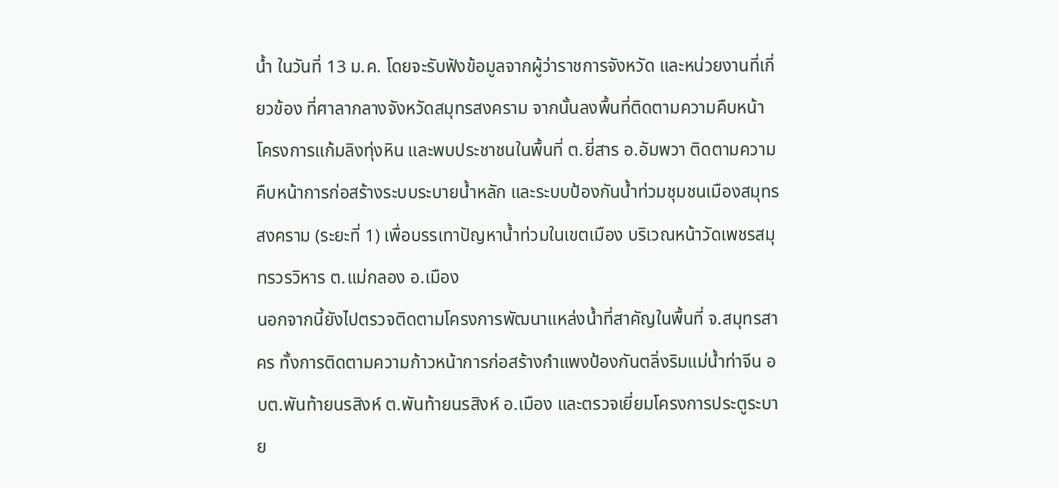น้ำ ในวันที่ 13 ม.ค. โดยจะรับฟังข้อมูลจากผู้ว่าราชการจังหวัด และหน่วยงานที่เกี่ยวข้อง ที่ศาลากลางจังหวัดสมุทรสงคราม จากนั้นลงพื้นที่ติดตามความคืบหน้าโครงการแก้มลิงทุ่งหิน และพบประชาชนในพื้นที่ ต.ยี่สาร อ.อัมพวา ติดตามความคืบหน้าการก่อสร้างระบบระบายน้ำหลัก และระบบป้องกันน้ำท่วมชุมชนเมืองสมุทรสงคราม (ระยะที่ 1) เพื่อบรรเทาปัญหาน้ำท่วมในเขตเมือง บริเวณหน้าวัดเพชรสมุทรวรวิหาร ต.แม่กลอง อ.เมือง
นอกจากนี้ยังไปตรวจติดตามโครงการพัฒนาแหล่งน้ำที่สาคัญในพื้นที่ จ.สมุทรสาคร ทั้งการติดตามความก้าวหน้าการก่อสร้างกำแพงป้องกันตลิ่งริมแม่น้ำท่าจีน อบต.พันท้ายนรสิงห์ ต.พันท้ายนรสิงห์ อ.เมือง และตรวจเยี่ยมโครงการประตูระบาย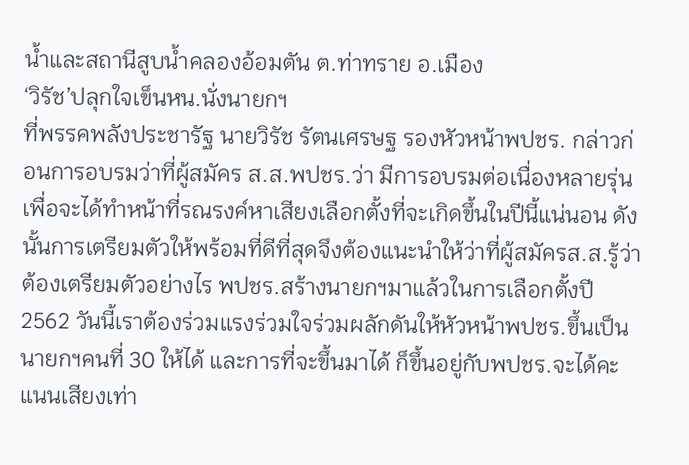น้ำและสถานีสูบน้ำคลองอ้อมตัน ต.ท่าทราย อ.เมือง
‘วิรัช’ปลุกใจเข็นหน.นั่งนายกฯ
ที่พรรคพลังประชารัฐ นายวิรัช รัตนเศรษฐ รองหัวหน้าพปชร. กล่าวก่อนการอบรมว่าที่ผู้สมัคร ส.ส.พปชร.ว่า มีการอบรมต่อเนื่องหลายรุ่น เพื่อจะได้ทำหน้าที่รณรงค์หาเสียงเลือกตั้งที่จะเกิดขึ้นในปีนี้แน่นอน ดังนั้นการเตรียมตัวให้พร้อมที่ดีที่สุดจึงต้องแนะนำให้ว่าที่ผู้สมัครส.ส.รู้ว่าต้องเตรียมตัวอย่างไร พปชร.สร้างนายกฯมาแล้วในการเลือกตั้งปี 2562 วันนี้เราต้องร่วมแรงร่วมใจร่วมผลักดันให้หัวหน้าพปชร.ขึ้นเป็นนายกฯคนที่ 30 ให้ได้ และการที่จะขึ้นมาได้ ก็ขึ้นอยู่กับพปชร.จะได้คะแนนเสียงเท่า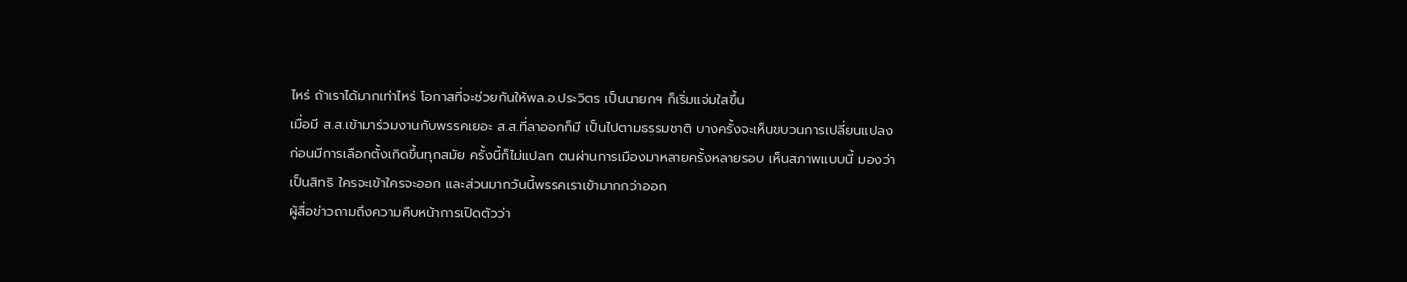ไหร่ ถ้าเราได้มากเท่าไหร่ โอกาสที่จะช่วยกันให้พล.อ.ประวิตร เป็นนายกฯ ก็เริ่มแจ่มใสขึ้น
เมื่อมี ส.ส.เข้ามาร่วมงานกับพรรคเยอะ ส.ส.ที่ลาออกก็มี เป็นไปตามธรรมชาติ บางครั้งจะเห็นขบวนการเปลี่ยนแปลงก่อนมีการเลือกตั้งเกิดขึ้นทุกสมัย ครั้งนี้ก็ไม่แปลก ตนผ่านการเมืองมาหลายครั้งหลายรอบ เห็นสภาพแบบนี้ มองว่าเป็นสิทธิ ใครจะเข้าใครจะออก และส่วนมากวันนี้พรรคเราเข้ามากกว่าออก
ผู้สื่อข่าวถามถึงความคืบหน้าการเปิดตัวว่า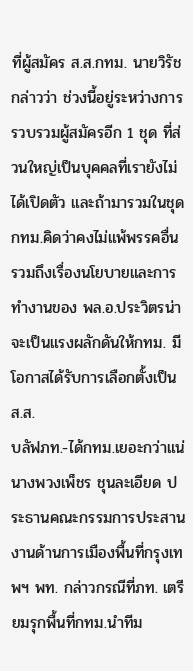ที่ผู้สมัคร ส.ส.กทม. นายวิรัชกล่าวว่า ช่วงนี้อยู่ระหว่างการรวบรวมผู้สมัครอีก 1 ชุด ที่ส่วนใหญ่เป็นบุคคลที่เรายังไม่ได้เปิดตัว และถ้ามารวมในชุด กทม.คิดว่าคงไม่แพ้พรรคอื่น รวมถึงเรื่องนโยบายและการทำงานของ พล.อ.ประวิตรน่าจะเป็นแรงผลักดันให้กทม. มีโอกาสได้รับการเลือกตั้งเป็น ส.ส.
บลัฟภท.-ได้กทม.เยอะกว่าแน่
นางพวงเพ็ชร ชุนละเอียด ประธานคณะกรรมการประสานงานด้านการเมืองพื้นที่กรุงเทพฯ พท. กล่าวกรณีที่ภท. เตรียมรุกพื้นที่กทม.นำทีม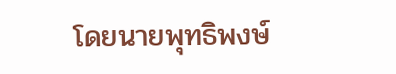โดยนายพุทธิพงษ์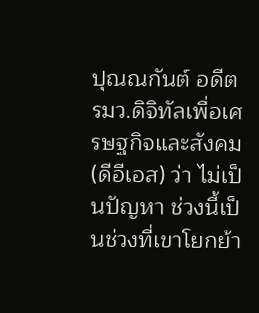ปุณณกันต์ อดีตรมว.ดิจิทัลเพื่อเศรษฐกิจและสังคม (ดีอีเอส) ว่า ไม่เป็นปัญหา ช่วงนี้เป็นช่วงที่เขาโยกย้า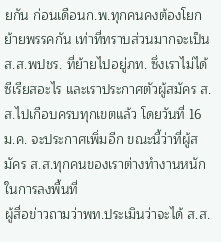ยกัน ก่อนเดือนก.พ.ทุกคนคงต้องโยกย้ายพรรคกัน เท่าที่ทราบส่วนมากจะเป็นส.ส.พปชร. ที่ย้ายไปอยู่ภท. ซึ่งเราไม่ได้ซีเรียสอะไร และเราประกาศตัวผู้สมัคร ส.ส.ไปเกือบครบทุกเขตแล้ว โดยวันที่ 16 ม.ค. จะประกาศเพิ่มอีก ขณะนี้ว่าที่ผู้สมัคร ส.ส.ทุกคนของเราต่างทำงานหนักในการลงพื้นที่
ผู้สื่อข่าวถามว่าพท.ประเมินว่าจะได้ ส.ส.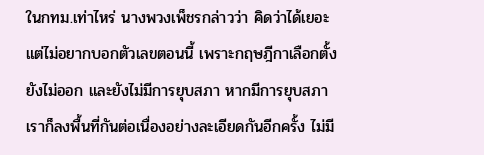ในกทม.เท่าไหร่ นางพวงเพ็ชรกล่าวว่า คิดว่าได้เยอะ แต่ไม่อยากบอกตัวเลขตอนนี้ เพราะกฤษฎีกาเลือกตั้งยังไม่ออก และยังไม่มีการยุบสภา หากมีการยุบสภา เราก็ลงพื้นที่กันต่อเนื่องอย่างละเอียดกันอีกครั้ง ไม่มี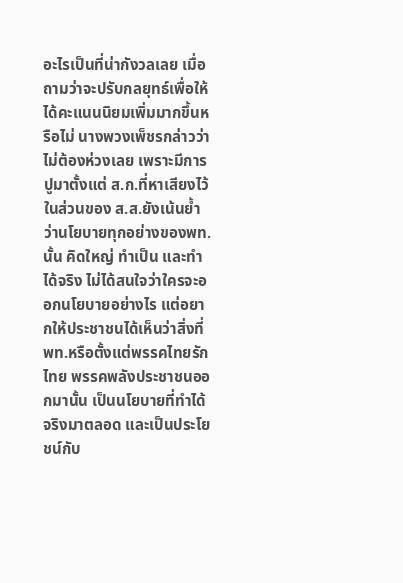อะไรเป็นที่น่ากังวลเลย เมื่อถามว่าจะปรับกลยุทธ์เพื่อให้ได้คะแนนนิยมเพิ่มมากขึ้นหรือไม่ นางพวงเพ็ชรกล่าวว่า ไม่ต้องห่วงเลย เพราะมีการปูมาตั้งแต่ ส.ก.ที่หาเสียงไว้ ในส่วนของ ส.ส.ยังเน้นย้ำว่านโยบายทุกอย่างของพท.นั้น คิดใหญ่ ทำเป็น และทำได้จริง ไม่ได้สนใจว่าใครจะออกนโยบายอย่างไร แต่อยากให้ประชาชนได้เห็นว่าสิ่งที่พท.หรือตั้งแต่พรรคไทยรักไทย พรรคพลังประชาชนออกมานั้น เป็นนโยบายที่ทำได้จริงมาตลอด และเป็นประโยชน์กับ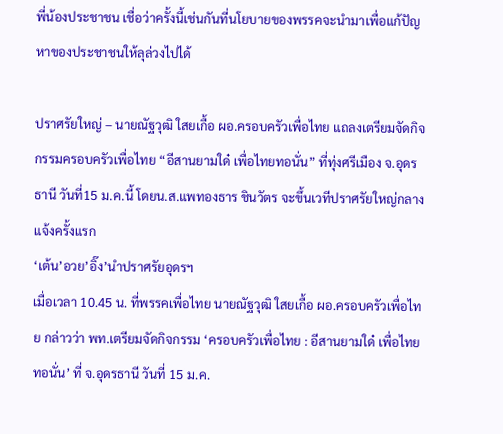พี่น้องประชาชน เชื่อว่าครั้งนี้เช่นกันที่นโยบายของพรรคจะนำมาเพื่อแก้ปัญหาของประชาชนให้ลุล่วงไปได้

ปราศรัยใหญ่ – นายณัฐวุฒิ ใสยเกื้อ ผอ.ครอบครัวเพื่อไทย แถลงเตรียมจัดกิจกรรมครอบครัวเพื่อไทย “อีสานยามใด๋ เพื่อไทยทอนั่น” ที่ทุ่งศรีเมือง จ.อุดรธานี วันที่15 ม.ค.นี้ โดยน.ส.แพทองธาร ชินวัตร จะขึ้นเวทีปราศรัยใหญ่กลางแจ้งครั้งแรก
‘เต้น’อวย’อิ๊ง’นำปราศรัยอุดรฯ
เมื่อเวลา 10.45 น. ที่พรรคเพื่อไทย นายณัฐวุฒิ ใสยเกื้อ ผอ.ครอบครัวเพื่อไทย กล่าวว่า พท.เตรียมจัดกิจกรรม ‘ครอบครัวเพื่อไทย : อีสานยามใด๋ เพื่อไทยทอนั่น’ ที่ จ.อุดรธานี วันที่ 15 ม.ค.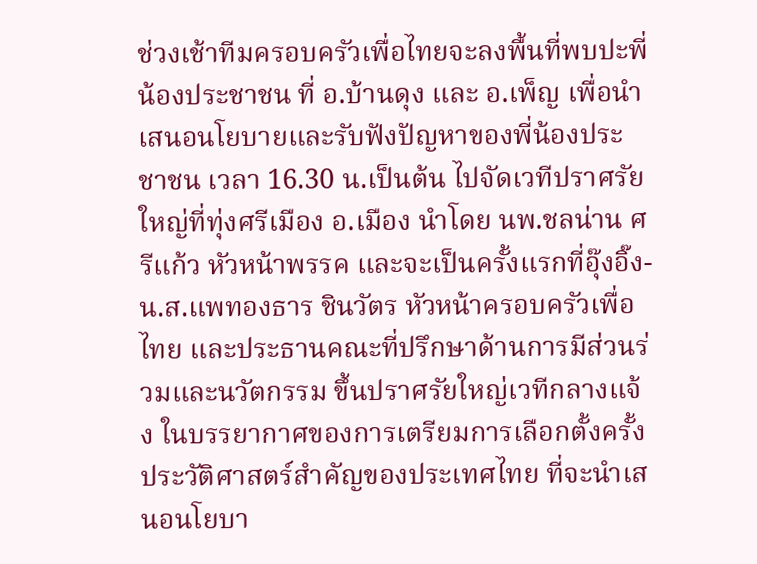ช่วงเช้าทีมครอบครัวเพื่อไทยจะลงพื้นที่พบปะพี่น้องประชาชน ที่ อ.บ้านดุง และ อ.เพ็ญ เพื่อนำเสนอนโยบายและรับฟังปัญหาของพี่น้องประชาชน เวลา 16.30 น.เป็นต้น ไปจัดเวทีปราศรัยใหญ่ที่ทุ่งศรีเมือง อ.เมือง นำโดย นพ.ชลน่าน ศรีแก้ว หัวหน้าพรรค และจะเป็นครั้งแรกที่อุ๊งอิ๊ง-น.ส.แพทองธาร ชินวัตร หัวหน้าครอบครัวเพื่อไทย และประธานคณะที่ปรึกษาด้านการมีส่วนร่วมและนวัตกรรม ขึ้นปราศรัยใหญ่เวทีกลางแจ้ง ในบรรยากาศของการเตรียมการเลือกตั้งครั้งประวัติศาสตร์สำคัญของประเทศไทย ที่จะนำเสนอนโยบา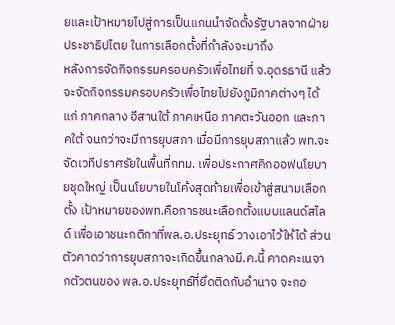ยและเป้าหมายไปสู่การเป็นแกนนำจัดตั้งรัฐบาลจากฝ่ายประชาธิปไตย ในการเลือกตั้งที่กำลังจะมาถึง
หลังการจัดกิจกรรมครอบครัวเพื่อไทยที่ จ.อุดรธานี แล้ว จะจัดกิจกรรมครอบครัวเพื่อไทยไปยังภูมิภาคต่างๆ ได้แก่ ภาคกลาง อีสานใต้ ภาคเหนือ ภาคตะวันออก และภาคใต้ จนกว่าจะมีการยุบสภา เมื่อมีการยุบสภาแล้ว พท.จะจัดเวทีปราศรัยในพื้นที่กทม. เพื่อประกาศคิกออฟนโยบายชุดใหญ่ เป็นนโยบายในโค้งสุดท้ายเพื่อเข้าสู่สนามเลือกตั้ง เป้าหมายของพท.คือการชนะเลือกตั้งแบบแลนด์สไลด์ เพื่อเอาชนะกติกาที่พล.อ.ประยุทธ์ วางเอาไว้ให้ได้ ส่วนตัวคาดว่าการยุบสภาจะเกิดขึ้นกลางมี.ค.นี้ คาดคะเนจากตัวตนของ พล.อ.ประยุทธ์ที่ยึดติดกับอำนาจ จะกอ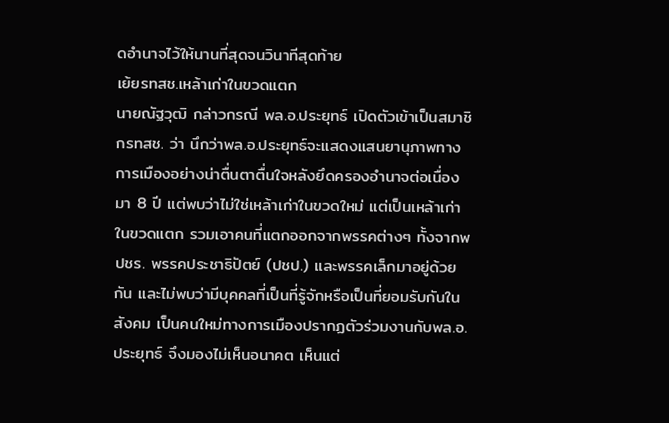ดอำนาจไว้ให้นานที่สุดจนวินาทีสุดท้าย
เย้ยรทสช.เหล้าเก่าในขวดแตก
นายณัฐวุฒิ กล่าวกรณี พล.อ.ประยุทธ์ เปิดตัวเข้าเป็นสมาชิกรทสช. ว่า นึกว่าพล.อ.ประยุทธ์จะแสดงแสนยานุภาพทางการเมืองอย่างน่าตื่นตาตื่นใจหลังยึดครองอำนาจต่อเนื่องมา 8 ปี แต่พบว่าไม่ใช่เหล้าเก่าในขวดใหม่ แต่เป็นเหล้าเก่าในขวดแตก รวมเอาคนที่แตกออกจากพรรคต่างๆ ทั้งจากพปชร. พรรคประชาธิปัตย์ (ปชป.) และพรรคเล็กมาอยู่ด้วยกัน และไม่พบว่ามีบุคคลที่เป็นที่รู้จักหรือเป็นที่ยอมรับกันในสังคม เป็นคนใหม่ทางการเมืองปรากฏตัวร่วมงานกับพล.อ.ประยุทธ์ จึงมองไม่เห็นอนาคต เห็นแต่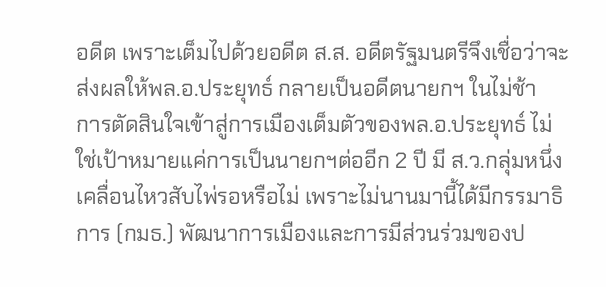อดีต เพราะเต็มไปด้วยอดีต ส.ส. อดีตรัฐมนตรีจึงเชื่อว่าจะส่งผลให้พล.อ.ประยุทธ์ กลายเป็นอดีตนายกฯ ในไม่ช้า
การตัดสินใจเข้าสู่การเมืองเต็มตัวของพล.อ.ประยุทธ์ ไม่ใช่เป้าหมายแค่การเป็นนายกฯต่ออีก 2 ปี มี ส.ว.กลุ่มหนึ่งเคลื่อนไหวสับไพ่รอหรือไม่ เพราะไม่นานมานี้ได้มีกรรมาธิการ (กมธ.) พัฒนาการเมืองและการมีส่วนร่วมของป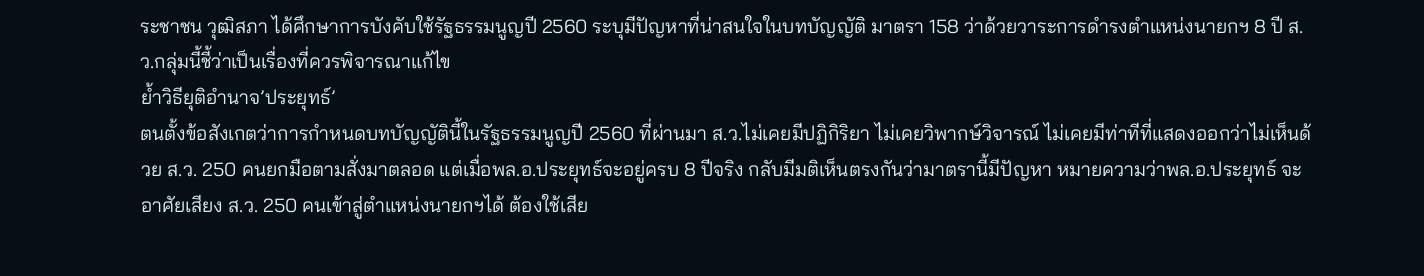ระชาชน วุฒิสภา ได้ศึกษาการบังคับใช้รัฐธรรมนูญปี 2560 ระบุมีปัญหาที่น่าสนใจในบทบัญญัติ มาตรา 158 ว่าด้วยวาระการดำรงตำแหน่งนายกฯ 8 ปี ส.ว.กลุ่มนี้ชี้ว่าเป็นเรื่องที่ควรพิจารณาแก้ไข
ย้ำวิธียุติอำนาจ’ประยุทธ์’
ตนตั้งข้อสังเกตว่าการกำหนดบทบัญญัตินี้ในรัฐธรรมนูญปี 2560 ที่ผ่านมา ส.ว.ไม่เคยมีปฏิกิริยา ไม่เคยวิพากษ์วิจารณ์ ไม่เคยมีท่าทีที่แสดงออกว่าไม่เห็นด้วย ส.ว. 250 คนยกมือตามสั่งมาตลอด แต่เมื่อพล.อ.ประยุทธ์จะอยู่ครบ 8 ปีจริง กลับมีมติเห็นตรงกันว่ามาตรานี้มีปัญหา หมายความว่าพล.อ.ประยุทธ์ จะอาศัยเสียง ส.ว. 250 คนเข้าสู่ตำแหน่งนายกฯได้ ต้องใช้เสีย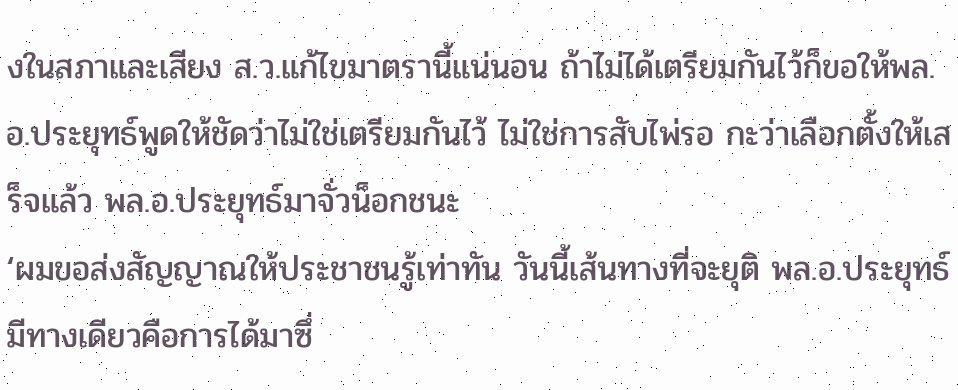งในสภาและเสียง ส.ว.แก้ไขมาตรานี้แน่นอน ถ้าไม่ได้เตรียมกันไว้ก็ขอให้พล.อ.ประยุทธ์พูดให้ชัดว่าไม่ใช่เตรียมกันไว้ ไม่ใช่การสับไพ่รอ กะว่าเลือกตั้งให้เสร็จแล้ว พล.อ.ประยุทธ์มาจั่วน็อกชนะ
‘ผมขอส่งสัญญาณให้ประชาชนรู้เท่าทัน วันนี้เส้นทางที่จะยุติ พล.อ.ประยุทธ์มีทางเดียวคือการได้มาซึ่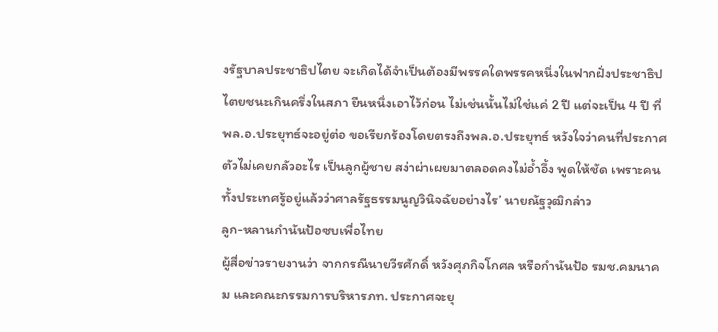งรัฐบาลประชาธิปไตย จะเกิดได้จำเป็นต้องมีพรรคใดพรรคหนึ่งในฟากฝั่งประชาธิปไตยชนะเกินครึ่งในสภา ยืนหนึ่งเอาไว้ก่อน ไม่เช่นนั้นไม่ใช่แค่ 2 ปี แต่จะเป็น 4 ปี ที่พล.อ.ประยุทธ์จะอยู่ต่อ ขอเรียกร้องโดยตรงถึงพล.อ.ประยุทธ์ หวังใจว่าคนที่ประกาศตัวไม่เคยกลัวอะไร เป็นลูกผู้ชาย สง่าผ่าเผยมาตลอดคงไม่อ้ำอึ้ง พูดให้ชัด เพราะคนทั้งประเทศรู้อยู่แล้วว่าศาลรัฐธรรมนูญวินิจฉัยอย่างไร’ นายณัฐวุฒิกล่าว
ลูก-หลานกำนันป้อซบเพื่อไทย
ผู้สื่อข่าวรายงานว่า จากกรณีนายวีรศักดิ์ หวังศุภกิจโกศล หรือกำนันป้อ รมช.คมนาคม และคณะกรรมการบริหารภท. ประกาศจะยุ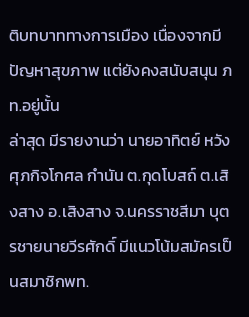ติบทบาททางการเมือง เนื่องจากมีปัญหาสุขภาพ แต่ยังคงสนับสนุน ภท.อยู่นั้น
ล่าสุด มีรายงานว่า นายอาทิตย์ หวังศุภกิจโกศล กำนัน ต.กุดโบสถ์ ต.เสิงสาง อ.เสิงสาง จ.นครราชสีมา บุตรชายนายวีรศักดิ์ มีแนวโน้มสมัครเป็นสมาชิกพท.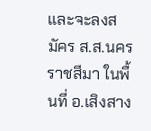และจะลงสมัคร ส.ส.นครราชสีมา ในพื้นที่ อ.เสิงสาง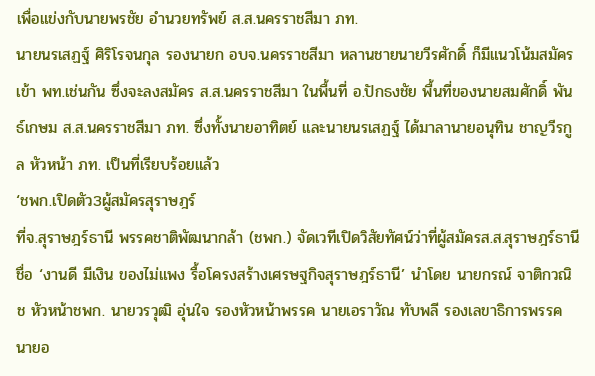เพื่อแข่งกับนายพรชัย อำนวยทรัพย์ ส.ส.นครราชสีมา ภท.
นายนรเสฏฐ์ ศิริโรจนกุล รองนายก อบจ.นครราชสีมา หลานชายนายวีรศักดิ์ ก็มีแนวโน้มสมัครเข้า พท.เช่นกัน ซึ่งจะลงสมัคร ส.ส.นครราชสีมา ในพื้นที่ อ.ปักธงชัย พื้นที่ของนายสมศักดิ์ พันธ์เกษม ส.ส.นครราชสีมา ภท. ซึ่งทั้งนายอาทิตย์ และนายนรเสฏฐ์ ได้มาลานายอนุทิน ชาญวีรกูล หัวหน้า ภท. เป็นที่เรียบร้อยแล้ว
‘ชพก.เปิดตัว3ผู้สมัครสุราษฎร์
ที่จ.สุราษฎร์ธานี พรรคชาติพัฒนากล้า (ชพก.) จัดเวทีเปิดวิสัยทัศน์ว่าที่ผู้สมัครส.ส.สุราษฎร์ธานี ชื่อ ‘งานดี มีเงิน ของไม่แพง รื้อโครงสร้างเศรษฐกิจสุราษฎร์ธานี’ นำโดย นายกรณ์ จาติกวณิช หัวหน้าชพก. นายวรวุฒิ อุ่นใจ รองหัวหน้าพรรค นายเอราวัณ ทับพลี รองเลขาธิการพรรค นายอ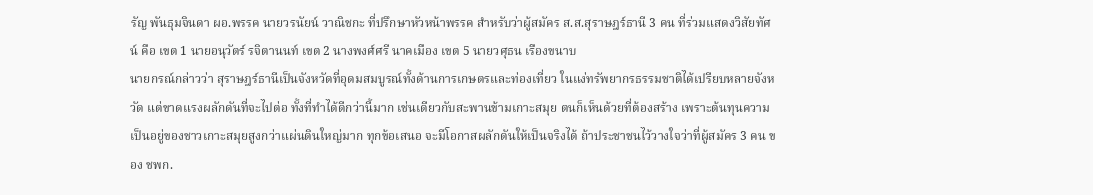รัญ พันธุมจินดา ผอ.พรรค นายวรนัยน์ วาณิชกะ ที่ปรึกษาหัวหน้าพรรค สำหรับว่าผู้สมัคร ส.ส.สุราษฎร์ธานี 3 คน ที่ร่วมแสดงวิสัยทัศน์ คือ เขต 1 นายอนุวัตร์ รจิตานนท์ เขต 2 นางพงศ์ศรี นาคเมือง เขต 5 นายวศุธน เรืองขนาบ
นายกรณ์กล่าวว่า สุราษฎร์ธานีเป็นจังหวัดที่อุดมสมบูรณ์ทั้งด้านการเกษตรและท่องเที่ยว ในแง่ทรัพยากรธรรมชาติได้เปรียบหลายจังหวัด แต่ขาดแรงผลักดันที่จะไปต่อ ทั้งที่ทำได้ดีกว่านี้มาก เช่นเดียวกับสะพานข้ามเกาะสมุย ตนก็เห็นด้วยที่ต้องสร้าง เพราะต้นทุนความเป็นอยู่ของชาวเกาะสมุยสูงกว่าแผ่นดินใหญ่มาก ทุกข้อเสนอ จะมีโอกาสผลักดันให้เป็นจริงได้ ถ้าประชาชนไว้วางใจว่าที่ผู้สมัคร 3 คน ของ ชพก.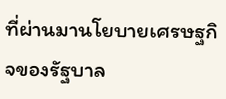ที่ผ่านมานโยบายเศรษฐกิจของรัฐบาล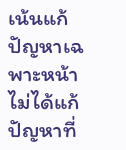เน้นแก้ปัญหาเฉพาะหน้า ไม่ได้แก้ปัญหาที่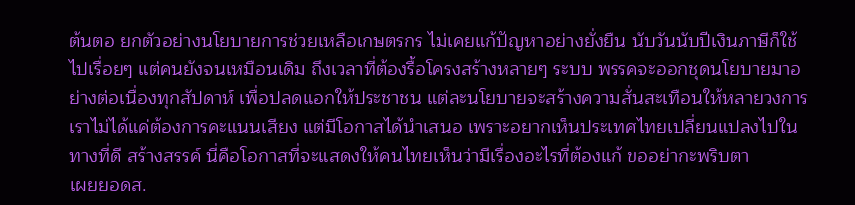ต้นตอ ยกตัวอย่างนโยบายการช่วยเหลือเกษตรกร ไม่เคยแก้ปัญหาอย่างยั่งยืน นับวันนับปีเงินภาษีก็ใช้ไปเรื่อยๆ แต่คนยังจนเหมือนเดิม ถึงเวลาที่ต้องรื้อโครงสร้างหลายๆ ระบบ พรรคจะออกชุดนโยบายมาอย่างต่อเนื่องทุกสัปดาห์ เพื่อปลดแอกให้ประชาชน แต่ละนโยบายจะสร้างความสั่นสะเทือนให้หลายวงการ เราไม่ได้แค่ต้องการคะแนนเสียง แต่มีโอกาสได้นำเสนอ เพราะอยากเห็นประเทศไทยเปลี่ยนแปลงไปในทางที่ดี สร้างสรรค์ นี่คือโอกาสที่จะแสดงให้คนไทยเห็นว่ามีเรื่องอะไรที่ต้องแก้ ขออย่ากะพริบตา
เผยยอดส.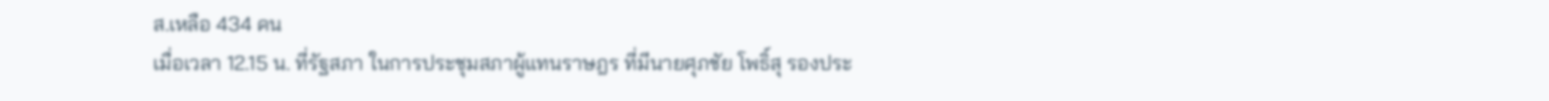ส.เหลือ 434 คน
เมื่อเวลา 12.15 น. ที่รัฐสภา ในการประชุมสภาผู้แทนราษฎร ที่มีนายศุภชัย โพธิ์สุ รองประ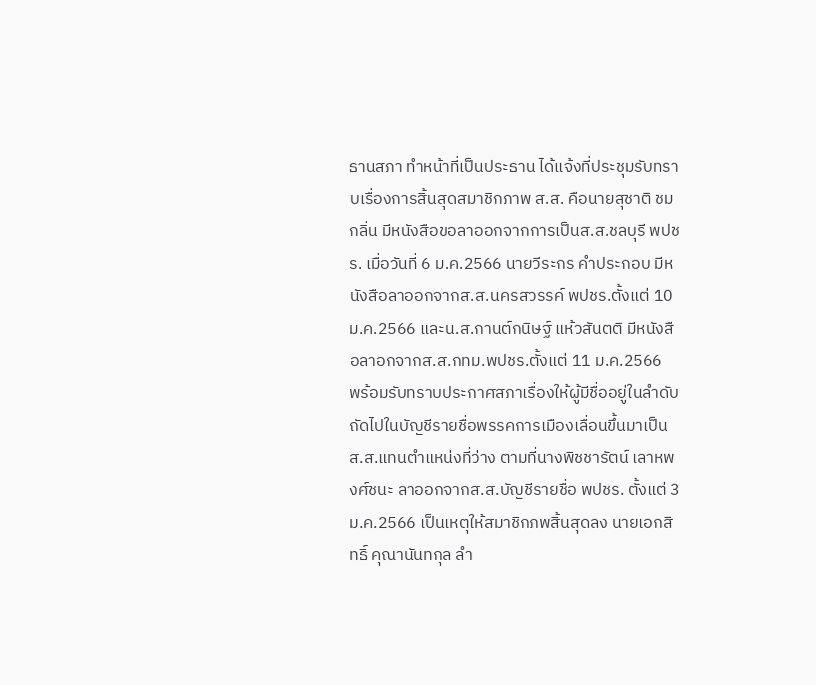ธานสภา ทำหน้าที่เป็นประธาน ได้แจ้งที่ประชุมรับทราบเรื่องการสิ้นสุดสมาชิกภาพ ส.ส. คือนายสุชาติ ชมกลิ่น มีหนังสือขอลาออกจากการเป็นส.ส.ชลบุรี พปชร. เมื่อวันที่ 6 ม.ค.2566 นายวีระกร คำประกอบ มีหนังสือลาออกจากส.ส.นครสวรรค์ พปชร.ตั้งแต่ 10 ม.ค.2566 และน.ส.กานต์กนิษฐ์ แห้วสันตติ มีหนังสือลาอกจากส.ส.กทม.พปชร.ตั้งแต่ 11 ม.ค.2566
พร้อมรับทราบประกาศสภาเรื่องให้ผู้มีชื่ออยู่ในลำดับถัดไปในบัญชีรายชื่อพรรคการเมืองเลื่อนขึ้นมาเป็น ส.ส.แทนตำแหน่งที่ว่าง ตามที่นางพิชชารัตน์ เลาหพงศ์ชนะ ลาออกจากส.ส.บัญชีรายชื่อ พปชร. ตั้งแต่ 3 ม.ค.2566 เป็นเหตุให้สมาชิกภพสิ้นสุดลง นายเอกสิทธิ์ คุณานันทกุล ลำ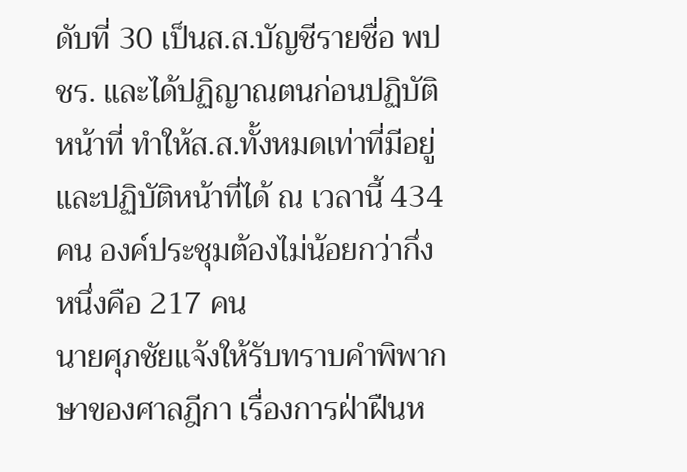ดับที่ 30 เป็นส.ส.บัญชีรายชื่อ พปชร. และได้ปฏิญาณตนก่อนปฏิบัติหน้าที่ ทำให้ส.ส.ทั้งหมดเท่าที่มีอยู่ และปฏิบัติหน้าที่ได้ ณ เวลานี้ 434 คน องค์ประชุมต้องไม่น้อยกว่ากึ่งหนึ่งคือ 217 คน
นายศุภชัยแจ้งให้รับทราบคำพิพากษาของศาลฎีกา เรื่องการฝ่าฝืนห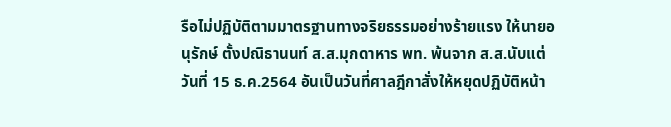รือไม่ปฏิบัติตามมาตรฐานทางจริยธรรมอย่างร้ายแรง ให้นายอนุรักษ์ ตั้งปณิธานนท์ ส.ส.มุกดาหาร พท. พ้นจาก ส.ส.นับแต่วันที่ 15 ธ.ค.2564 อันเป็นวันที่ศาลฎีกาสั่งให้หยุดปฏิบัติหน้า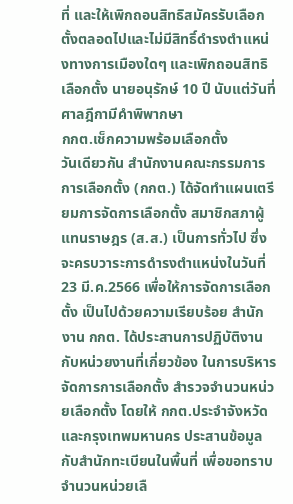ที่ และให้เพิกถอนสิทธิสมัครรับเลือกตั้งตลอดไปและไม่มีสิทธิ์ดำรงตำแหน่งทางการเมืองใดๆ และเพิกถอนสิทธิเลือกตั้ง นายอนุรักษ์ 10 ปี นับแต่วันที่ศาลฎีกามีคำพิพากษา
กกต.เช็กความพร้อมเลือกตั้ง
วันเดียวกัน สำนักงานคณะกรรมการการเลือกตั้ง (กกต.) ได้จัดทำแผนเตรียมการจัดการเลือกตั้ง สมาชิกสภาผู้แทนราษฎร (ส.ส.) เป็นการทั่วไป ซึ่งจะครบวาระการดำรงตำแหน่งในวันที่ 23 มี.ค.2566 เพื่อให้การจัดการเลือกตั้ง เป็นไปด้วยความเรียบร้อย สำนักงาน กกต. ได้ประสานการปฏิบัติงานกับหน่วยงานที่เกี่ยวข้อง ในการบริหารจัดการการเลือกตั้ง สำรวจจำนวนหน่วยเลือกตั้ง โดยให้ กกต.ประจำจังหวัดและกรุงเทพมหานคร ประสานข้อมูลกับสำนักทะเบียนในพื้นที่ เพื่อขอทราบจำนวนหน่วยเลื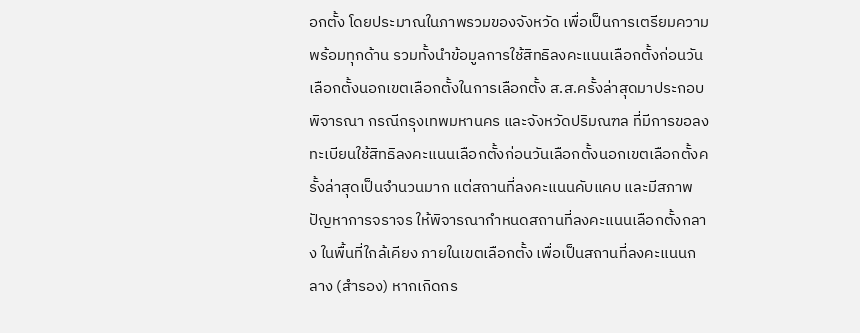อกตั้ง โดยประมาณในภาพรวมของจังหวัด เพื่อเป็นการเตรียมความพร้อมทุกด้าน รวมทั้งนำข้อมูลการใช้สิทธิลงคะแนนเลือกตั้งก่อนวันเลือกตั้งนอกเขตเลือกตั้งในการเลือกตั้ง ส.ส.ครั้งล่าสุดมาประกอบพิจารณา กรณีกรุงเทพมหานคร และจังหวัดปริมณฑล ที่มีการขอลงทะเบียนใช้สิทธิลงคะแนนเลือกตั้งก่อนวันเลือกตั้งนอกเขตเลือกตั้งครั้งล่าสุดเป็นจำนวนมาก แต่สถานที่ลงคะแนนคับแคบ และมีสภาพปัญหาการจราจร ให้พิจารณากำหนดสถานที่ลงคะแนนเลือกตั้งกลาง ในพื้นที่ใกล้เคียง ภายในเขตเลือกตั้ง เพื่อเป็นสถานที่ลงคะแนนกลาง (สำรอง) หากเกิดกร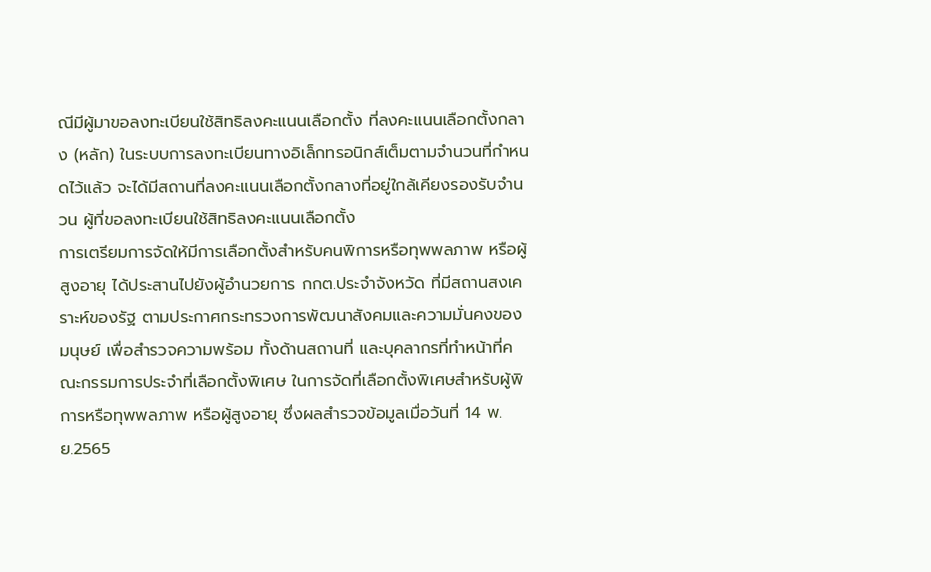ณีมีผู้มาขอลงทะเบียนใช้สิทธิลงคะแนนเลือกตั้ง ที่ลงคะแนนเลือกตั้งกลาง (หลัก) ในระบบการลงทะเบียนทางอิเล็กทรอนิกส์เต็มตามจำนวนที่กำหนดไว้แล้ว จะได้มีสถานที่ลงคะแนนเลือกตั้งกลางที่อยู่ใกล้เคียงรองรับจำนวน ผู้ที่ขอลงทะเบียนใช้สิทธิลงคะแนนเลือกตั้ง
การเตรียมการจัดให้มีการเลือกตั้งสำหรับคนพิการหรือทุพพลภาพ หรือผู้สูงอายุ ได้ประสานไปยังผู้อำนวยการ กกต.ประจำจังหวัด ที่มีสถานสงเคราะห์ของรัฐ ตามประกาศกระทรวงการพัฒนาสังคมและความมั่นคงของมนุษย์ เพื่อสำรวจความพร้อม ทั้งด้านสถานที่ และบุคลากรที่ทำหน้าที่คณะกรรมการประจำที่เลือกตั้งพิเศษ ในการจัดที่เลือกตั้งพิเศษสำหรับผู้พิการหรือทุพพลภาพ หรือผู้สูงอายุ ซึ่งผลสำรวจข้อมูลเมื่อวันที่ 14 พ.ย.2565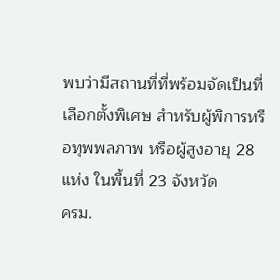พบว่ามีสถานที่ที่พร้อมจัดเป็นที่เลือกตั้งพิเศษ สำหรับผู้พิการหรือทุพพลภาพ หรือผู้สูงอายุ 28 แห่ง ในพื้นที่ 23 จังหวัด
ครม.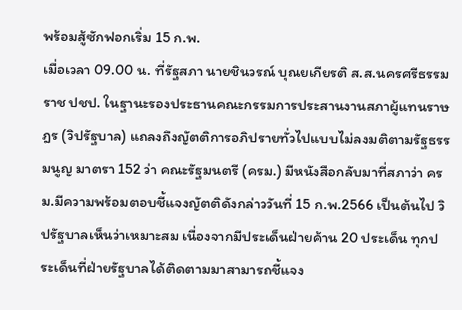พร้อมสู้ซักฟอกเริ่ม 15 ก.พ.
เมื่อเวลา 09.00 น. ที่รัฐสภา นายชินวรณ์ บุณยเกียรติ ส.ส.นครศรีธรรมราช ปชป. ในฐานะรองประธานคณะกรรมการประสานงานสภาผู้แทนราษฎร (วิปรัฐบาล) แถลงถึงญัตติการอภิปรายทั่วไปแบบไม่ลงมติตามรัฐธรรมนูญ มาตรา 152 ว่า คณะรัฐมนตรี (ครม.) มีหนังสือกลับมาที่สภาว่า ครม.มีความพร้อมตอบชี้แจงญัตติดังกล่าววันที่ 15 ก.พ.2566 เป็นต้นไป วิปรัฐบาลเห็นว่าเหมาะสม เนื่องจากมีประเด็นฝ่ายค้าน 20 ประเด็น ทุกประเด็นที่ฝ่ายรัฐบาลได้ติดตามมาสามารถชี้แจง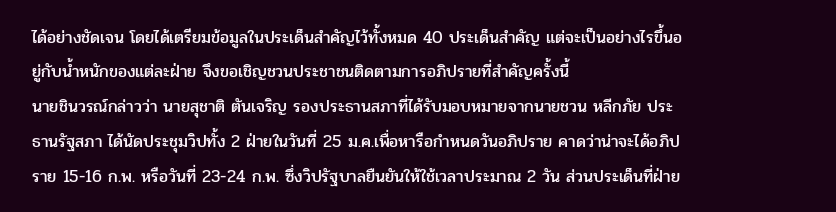ได้อย่างชัดเจน โดยได้เตรียมข้อมูลในประเด็นสำคัญไว้ทั้งหมด 40 ประเด็นสำคัญ แต่จะเป็นอย่างไรขึ้นอยู่กับน้ำหนักของแต่ละฝ่าย จึงขอเชิญชวนประชาชนติดตามการอภิปรายที่สำคัญครั้งนี้
นายชินวรณ์กล่าวว่า นายสุชาติ ตันเจริญ รองประธานสภาที่ได้รับมอบหมายจากนายชวน หลีกภัย ประธานรัฐสภา ได้นัดประชุมวิปทั้ง 2 ฝ่ายในวันที่ 25 ม.ค.เพื่อหารือกำหนดวันอภิปราย คาดว่าน่าจะได้อภิปราย 15-16 ก.พ. หรือวันที่ 23-24 ก.พ. ซึ่งวิปรัฐบาลยืนยันให้ใช้เวลาประมาณ 2 วัน ส่วนประเด็นที่ฝ่าย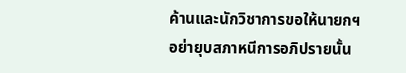ค้านและนักวิชาการขอให้นายกฯ อย่ายุบสภาหนีการอภิปรายนั้น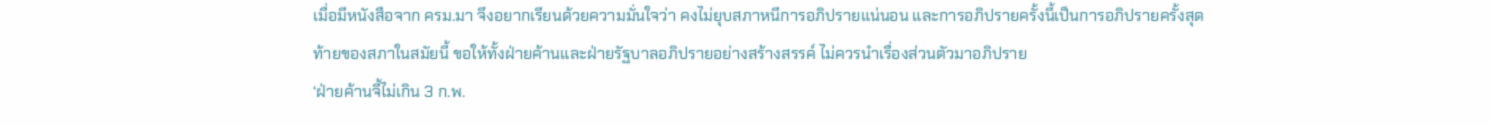เมื่อมีหนังสือจาก ครม.มา จึงอยากเรียนด้วยความมั่นใจว่า คงไม่ยุบสภาหนีการอภิปรายแน่นอน และการอภิปรายครั้งนี้เป็นการอภิปรายครั้งสุดท้ายของสภาในสมัยนี้ ขอให้ทั้งฝ่ายค้านและฝ่ายรัฐบาลอภิปรายอย่างสร้างสรรค์ ไม่ควรนำเรื่องส่วนตัวมาอภิปราย
‘ฝ่ายค้านจี้ไม่เกิน 3 ก.พ.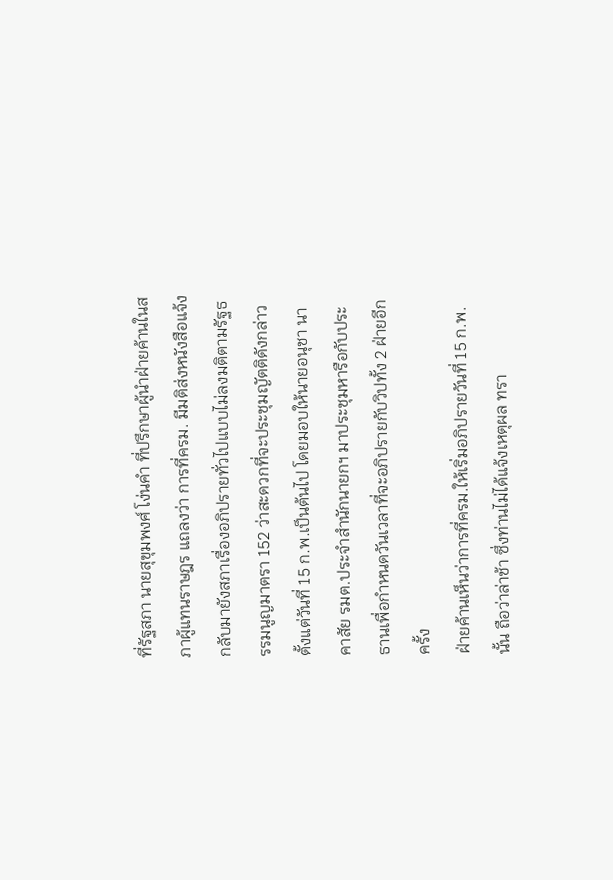ที่รัฐสภา นายสุขุมพงศ์ โง่นคำ ที่ปรึกษาผู้นำฝ่ายค้านในสภาผู้แทนราษฎร แถลงว่า การที่ครม. มีมติส่งหนังสือแจ้งกลับมายังสภาเรื่องอภิปรายทั่วไปแบบไม่ลงมติตามรัฐธรรมนูญมาตรา 152 ว่าสะดวกที่จะประชุมญัตติดังกล่าว ตั้งแต่วันที่ 15 ก.พ.เป็นต้นไป โดยมอบให้นายอนุชา นาคาสัย รมต.ประจำสำนักนายกฯ มาประชุมหารือกับประธานเพื่อกำหนดวันเวลาที่จะอภิปรายกับวิปทั้ง 2 ฝ่ายอีกครั้ง
ฝ่ายค้านเห็นว่าการที่ครม.ให้เริ่มอภิปรายวันที่ 15 ก.พ.นั้น ถือว่าล่าช้า ซึ่งท่านไม่ได้แจ้งเหตุผล ทรา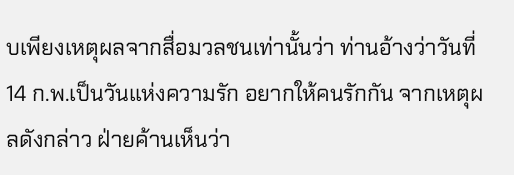บเพียงเหตุผลจากสื่อมวลชนเท่านั้นว่า ท่านอ้างว่าวันที่ 14 ก.พ.เป็นวันแห่งความรัก อยากให้คนรักกัน จากเหตุผลดังกล่าว ฝ่ายค้านเห็นว่า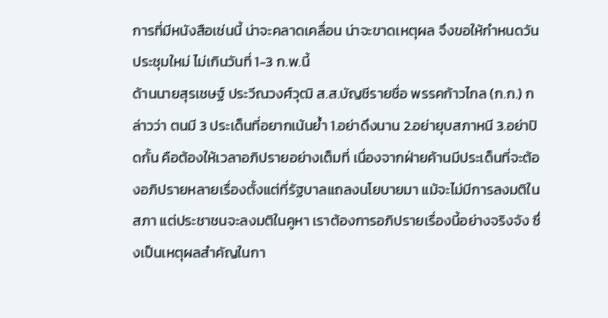การที่มีหนังสือเช่นนี้ น่าจะคลาดเคลื่อน น่าจะขาดเหตุผล จึงขอให้กำหนดวันประชุมใหม่ ไม่เกินวันที่ 1-3 ก.พ.นี้
ด้านนายสุรเชษฐ์ ประวีณวงศ์วุฒิ ส.ส.บัญชีรายชื่อ พรรคก้าวไกล (ก.ก.) กล่าวว่า ตนมี 3 ประเด็นที่อยากเน้นย้ำ 1.อย่าดึงนาน 2.อย่ายุบสภาหนี 3.อย่าปิดกั้น คือต้องให้เวลาอภิปรายอย่างเต็มที่ เนื่องจากฝ่ายค้านมีประเด็นที่จะต้องอภิปรายหลายเรื่องตั้งแต่ที่รัฐบาลแถลงนโยบายมา แม้จะไม่มีการลงมติในสภา แต่ประชาชนจะลงมติในคูหา เราต้องการอภิปรายเรื่องนี้อย่างจริงจัง ซึ่งเป็นเหตุผลสำคัญในกา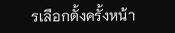รเลือกตั้งครั้งหน้า